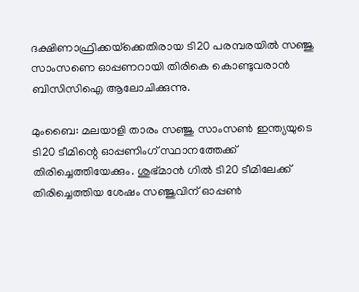ദക്ഷിണാഫ്രിക്കയ്‌ക്കെതിരായ ടി20 പരമ്പരയിൽ സഞ്ജു സാംസണെ ഓപ്പണറായി തിരികെ കൊണ്ടുവരാൻ ബിസിസിഐ ആലോചിക്കുന്നു.

മുംബൈ: മലയാളി താരം സഞ്ജു സാംസണ്‍ ഇന്ത്യയുടെ ടി20 ടീമിന്റെ ഓപ്പണിംഗ് സ്ഥാനത്തേക്ക് തിരിച്ചെത്തിയേക്കും. ശുഭ്മാന്‍ ഗില്‍ ടി20 ടീമിലേക്ക് തിരിച്ചെത്തിയ ശേഷം സഞ്ജുവിന് ഓപ്പണ്‍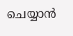ചെയ്യാന്‍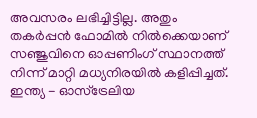അവസരം ലഭിച്ചിട്ടില്ല. അതും തകര്‍പ്പന്‍ ഫോമില്‍ നില്‍ക്കെയാണ് സഞ്ജുവിനെ ഓപ്പണിംഗ് സ്ഥാനത്ത് നിന്ന് മാറ്റി മധ്യനിരയില്‍ കളിപ്പിച്ചത്. ഇന്ത്യ - ഓസ്‌ട്രേലിയ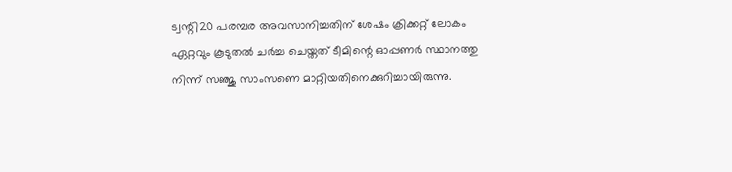ട്വന്റി20 പരമ്പര അവസാനിച്ചതിന് ശേഷം ക്രിക്കറ്റ് ലോകം ഏറ്റവും കൂടുതല്‍ ചര്‍ച്ച ചെയ്തത് ടീമിന്റെ ഓപ്പണര്‍ സ്ഥാനത്തു നിന്ന് സഞ്ജു സാംസണെ മാറ്റിയതിനെക്കുറിച്ചായിരുന്നു.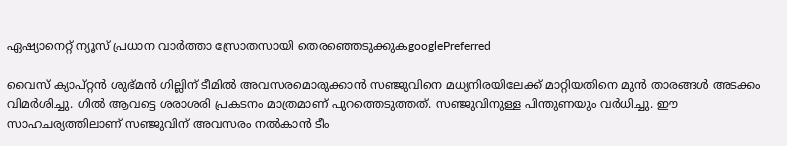ഏഷ്യാനെറ്റ് ന്യൂസ് പ്രധാന വാർത്താ സ്രോതസായി തെരഞ്ഞെടുക്കുകgooglePreferred

വൈസ് ക്യാപ്റ്റന്‍ ശുഭ്മന്‍ ഗില്ലിന് ടീമില്‍ അവസരമൊരുക്കാന്‍ സഞ്ജുവിനെ മധ്യനിരയിലേക്ക് മാറ്റിയതിനെ മുന്‍ താരങ്ങള്‍ അടക്കം വിമര്‍ശിച്ചു. ഗില്‍ ആവട്ടെ ശരാശരി പ്രകടനം മാത്രമാണ് പുറത്തെടുത്തത്. സഞ്ജുവിനുള്ള പിന്തുണയും വര്‍ധിച്ചു. ഈ സാഹചര്യത്തിലാണ് സഞ്ജുവിന് അവസരം നല്‍കാന്‍ ടീം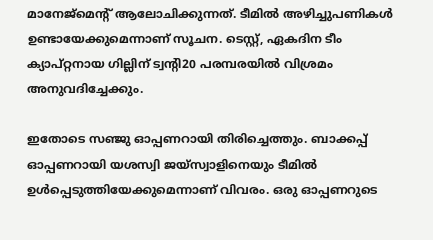മാനേജ്‌മെന്റ് ആലോചിക്കുന്നത്. ടീമില്‍ അഴിച്ചുപണികള്‍ ഉണ്ടായേക്കുമെന്നാണ് സൂചന. ടെസ്റ്റ്, ഏകദിന ടീം ക്യാപ്റ്റനായ ഗില്ലിന് ട്വന്റി20 പരമ്പരയില്‍ വിശ്രമം അനുവദിച്ചേക്കും.

ഇതോടെ സഞ്ജു ഓപ്പണറായി തിരിച്ചെത്തും. ബാക്കപ്പ് ഓപ്പണറായി യശസ്വി ജയ്‌സ്വാളിനെയും ടീമില്‍ ഉള്‍പ്പെടുത്തിയേക്കുമെന്നാണ് വിവരം. ഒരു ഓപ്പണറുടെ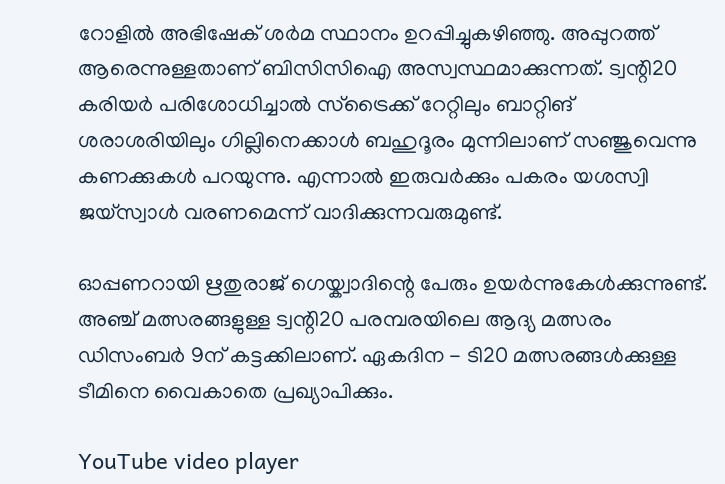റോളില്‍ അഭിഷേക് ശര്‍മ സ്ഥാനം ഉറപ്പിച്ചുകഴിഞ്ഞു. അപ്പുറത്ത് ആരെന്നുള്ളതാണ് ബിസിസിഐ അസ്വസ്ഥമാക്കുന്നത്. ട്വന്റി20 കരിയര്‍ പരിശോധിച്ചാല്‍ സ്‌ട്രൈക്ക് റേറ്റിലും ബാറ്റിങ് ശരാശരിയിലും ഗില്ലിനെക്കാള്‍ ബഹുദൂരം മുന്നിലാണ് സഞ്ജുവെന്നു കണക്കുകള്‍ പറയുന്നു. എന്നാല്‍ ഇരുവര്‍ക്കും പകരം യശസ്വി ജയ്‌സ്വാള്‍ വരണമെന്ന് വാദിക്കുന്നവരുമുണ്ട്.

ഓപ്പണറായി ഋതുരാജ് ഗെയ്ക്വാദിന്റെ പേരും ഉയര്‍ന്നുകേള്‍ക്കുന്നുണ്ട്. അഞ്ച് മത്സരങ്ങളുള്ള ട്വന്റി20 പരമ്പരയിലെ ആദ്യ മത്സരം ഡിസംബര്‍ 9ന് കട്ടക്കിലാണ്. ഏകദിന - ടി20 മത്സരങ്ങള്‍ക്കുള്ള ടീമിനെ വൈകാതെ പ്രഖ്യാപിക്കും.

YouTube video player